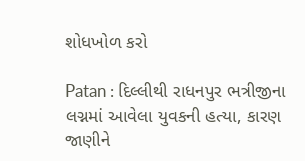શોધખોળ કરો

Patan : દિલ્લીથી રાધનપુર ભત્રીજીના લગ્નમાં આવેલા યુવકની હત્યા, કારણ જાણીને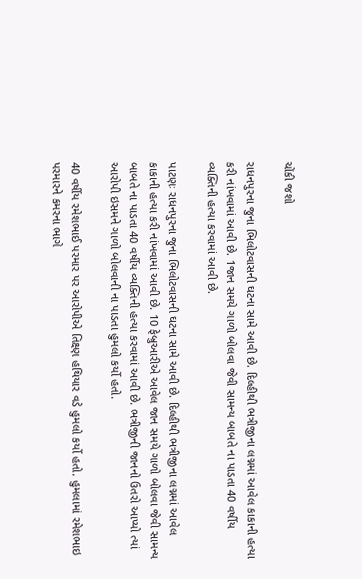ચોંકી જશો

રાધનપુરના જુના ભિલોટવાસની ઘટના સામે આવી છે. દિલ્હીથી ભત્રીજીના લગ્નમાં આવેલ કાકાની હત્યા કરી નાંખવામાં આવી છે. 1જાન સમયે ગાળો બોલવા જેવી સામન્ય બાબતે ના પાડતા 40 વર્ષીય વ્યક્તિની હત્યા કરવામાં આવી છે.

પાટણઃ રાધનપુરના જુના ભિલોટવાસની ઘટના સામે આવી છે. દિલ્હીથી ભત્રીજીના લગ્નમાં આવેલ કાકાની હત્યા કરી નાંખવામાં આવી છે. 10 ફેબ્રુઆરીએ આવેલ જાન સમયે ગાળો બોલવા જેવી સામન્ય બાબતે ના પાડતા 40 વર્ષીય વ્યક્તિની હત્યા કરવામાં આવી છે. ભત્રીજીની જાનનો ઉતરો આપ્યો ત્યાં આરોપી ઇસમને ગાળો બોલવાની ના પાડતા હુમલો કર્યો હતો.

40 વર્ષીય રમેશભાઈ પરમાર પર આરોપીએ તિક્ષ્ણ હથિયાર વડે હુમલો કર્યો હતો. હુમલામાં રમેશભાઇ પરમારને કમરના ભાગે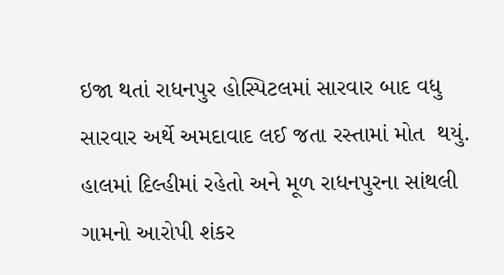ઇજા થતાં રાધનપુર હોસ્પિટલમાં સારવાર બાદ વધુ સારવાર અર્થે અમદાવાદ લઈ જતા રસ્તામાં મોત  થયું. હાલમાં દિલ્હીમાં રહેતો અને મૂળ રાધનપુરના સાંથલી ગામનો આરોપી શંકર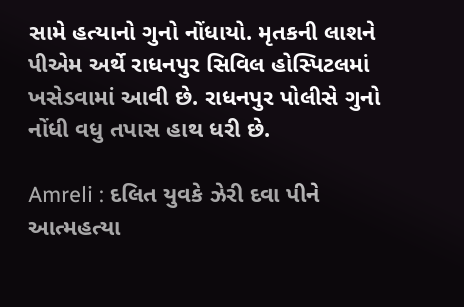સામે હત્યાનો ગુનો નોંધાયો. મૃતકની લાશને પીએમ અર્થે રાધનપુર સિવિલ હોસ્પિટલમાં ખસેડવામાં આવી છે. રાધનપુર પોલીસે ગુનો નોંધી વધુ તપાસ હાથ ધરી છે.

Amreli : દલિત યુવકે ઝેરી દવા પીને આત્મહત્યા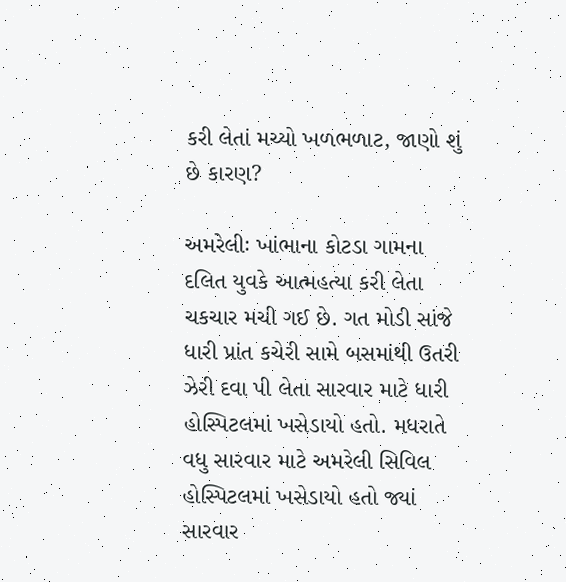કરી લેતાં મચ્યો ખળભળાટ, જાણો શું છે કારણ?

અમરેલીઃ ખાંભાના કોટડા ગામના દલિત યુવકે આત્મહત્યા કરી લેતા ચકચાર મચી ગઈ છે. ગત મોડી સાંજે ધારી પ્રાંત કચેરી સામે બસમાંથી ઉતરી ઝેરી દવા પી લેતા સારવાર માટે ધારી હોસ્પિટલમાં ખસેડાયો હતો. મધરાતે વધુ સારવાર માટે અમરેલી સિવિલ હોસ્પિટલમાં ખસેડાયો હતો જ્યાં સારવાર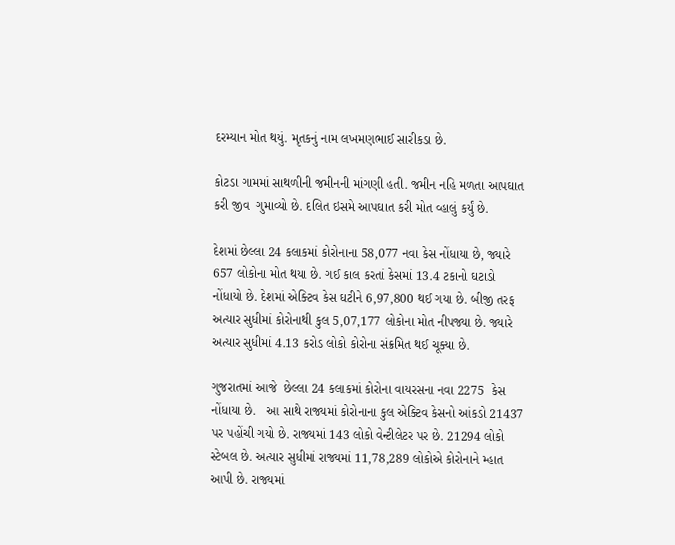દરમ્યાન મોત થયું. મૃતકનું નામ લખમણભાઈ સારીકડા છે.

કોટડા ગામમાં સાથળીની જમીનની માંગણી હતી. જમીન નહિ મળતા આપઘાત કરી જીવ  ગુમાવ્યો છે. દલિત ઇસમે આપઘાત કરી મોત વ્હાલું કર્યું છે.

દેશમાં છેલ્લા 24 કલાકમાં કોરોનાના 58,077 નવા કેસ નોંધાયા છે, જ્યારે 657 લોકોના મોત થયા છે. ગઈ કાલ કરતાં કેસમાં 13.4 ટકાનો ઘટાડો નોંધાયો છે. દેશમાં એક્ટિવ કેસ ઘટીને 6,97,800 થઈ ગયા છે. બીજી તરફ અત્યાર સુધીમાં કોરોનાથી કુલ 5,07,177 લોકોના મોત નીપજ્યા છે. જ્યારે અત્યાર સુધીમાં 4.13 કરોડ લોકો કોરોના સંક્રમિત થઈ ચૂક્યા છે.

ગુજરાતમાં આજે  છેલ્લા 24 કલાકમાં કોરોના વાયરસના નવા 2275  કેસ નોંધાયા છે.   આ સાથે રાજ્યમાં કોરોનાના કુલ એક્ટિવ કેસનો આંકડો 21437  પર પહોંચી ગયો છે. રાજ્યમાં 143 લોકો વેન્ટીલેટર પર છે. 21294 લોકો સ્ટેબલ છે. અત્યાર સુધીમાં રાજ્યમાં 11,78,289 લોકોએ કોરોનાને મ્હાત આપી છે. રાજ્યમાં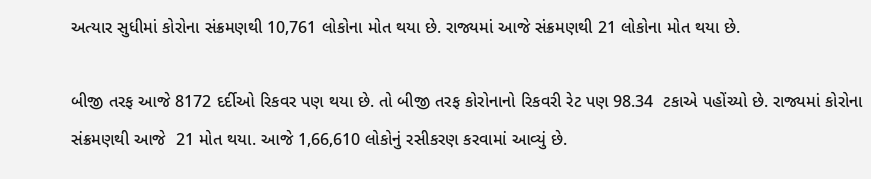અત્યાર સુધીમાં કોરોના સંક્રમણથી 10,761 લોકોના મોત થયા છે. રાજ્યમાં આજે સંક્રમણથી 21 લોકોના મોત થયા છે.

બીજી તરફ આજે 8172 દર્દીઓ રિકવર પણ થયા છે. તો બીજી તરફ કોરોનાનો રિકવરી રેટ પણ 98.34  ટકાએ પહોંચ્યો છે. રાજ્યમાં કોરોના સંક્રમણથી આજે  21 મોત થયા. આજે 1,66,610 લોકોનું રસીકરણ કરવામાં આવ્યું છે.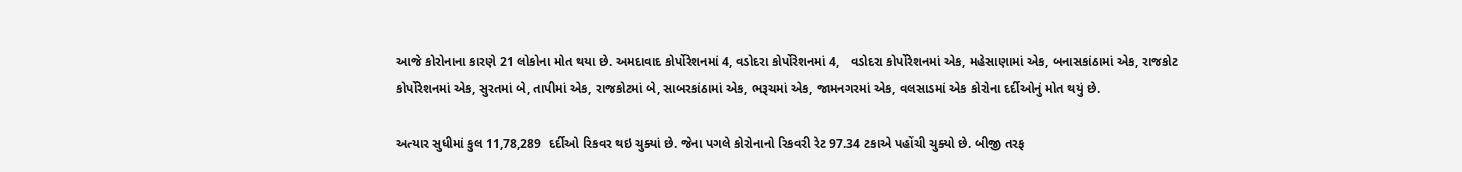આજે કોરોનાના કારણે 21 લોકોના મોત થયા છે. અમદાવાદ કોર્પોરેશનમાં 4, વડોદરા કોર્પોરેશનમાં 4,   વડોદરા કોર્પોરેશનમાં એક, મહેસાણામાં એક, બનાસકાંઠામાં એક, રાજકોટ કોર્પોરેશનમાં એક, સુરતમાં બે, તાપીમાં એક, રાજકોટમાં બે, સાબરકાંઠામાં એક, ભરૂચમાં એક, જામનગરમાં એક, વલસાડમાં એક કોરોના દર્દીઓનું મોત થયું છે.

અત્યાર સુધીમાં કુલ 11,78,289  દર્દીઓ રિકવર થઇ ચુક્યાં છે. જેના પગલે કોરોનાનો રિકવરી રેટ 97.34 ટકાએ પહોંચી ચુક્યો છે. બીજી તરફ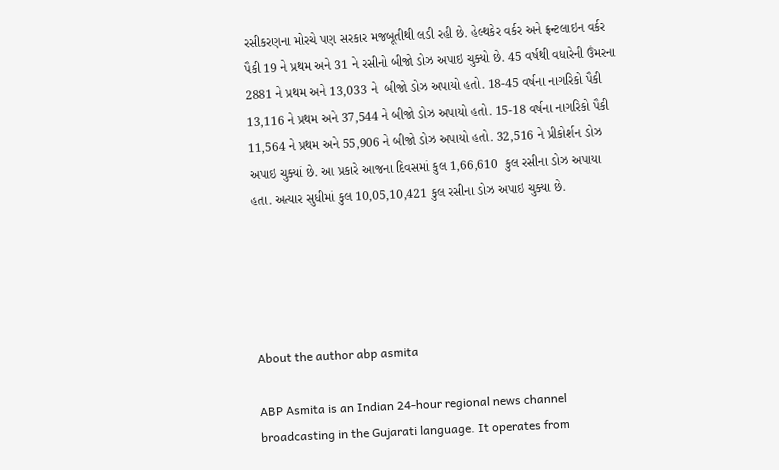રસીકરણના મોરચે પણ સરકાર મજબૂતીથી લડી રહી છે. હેલ્થકેર વર્કર અને ફ્રન્ટલાઇન વર્કર પૈકી 19 ને પ્રથમ અને 31 ને રસીનો બીજો ડોઝ અપાઇ ચુક્યો છે. 45 વર્ષથી વધારેની ઉંમરના 2881 ને પ્રથમ અને 13,033 ને  બીજો ડોઝ અપાયો હતો. 18-45 વર્ષના નાગરિકો પૈકી 13,116 ને પ્રથમ અને 37,544 ને બીજો ડોઝ અપાયો હતો. 15-18 વર્ષના નાગરિકો પૈકી 11,564 ને પ્રથમ અને 55,906 ને બીજો ડોઝ અપાયો હતો. 32,516 ને પ્રીકોર્શન ડોઝ અપાઇ ચુક્યાં છે. આ પ્રકારે આજના દિવસમાં કુલ 1,66,610  કુલ રસીના ડોઝ અપાયા હતા. અત્યાર સુધીમાં કુલ 10,05,10,421 કુલ રસીના ડોઝ અપાઇ ચુક્યા છે.





About the author abp asmita

ABP Asmita is an Indian 24-hour regional news channel broadcasting in the Gujarati language. It operates from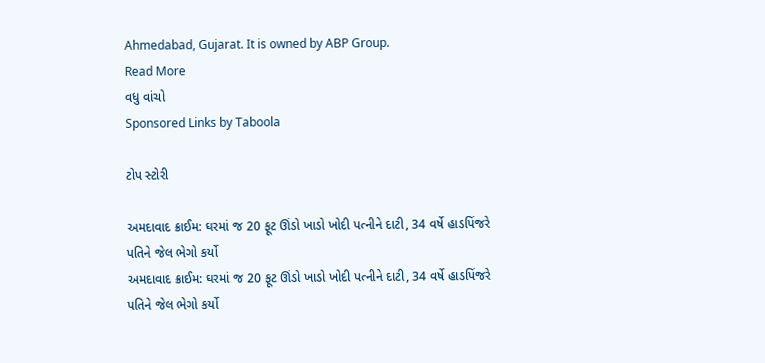Ahmedabad, Gujarat. It is owned by ABP Group.
Read More
વધુ વાંચો
Sponsored Links by Taboola

ટોપ સ્ટોરી

અમદાવાદ ક્રાઈમ: ઘરમાં જ 20 ફૂટ ઊંડો ખાડો ખોદી પત્નીને દાટી, 34 વર્ષે હાડપિંજરે પતિને જેલ ભેગો કર્યો
અમદાવાદ ક્રાઈમ: ઘરમાં જ 20 ફૂટ ઊંડો ખાડો ખોદી પત્નીને દાટી, 34 વર્ષે હાડપિંજરે પતિને જેલ ભેગો કર્યો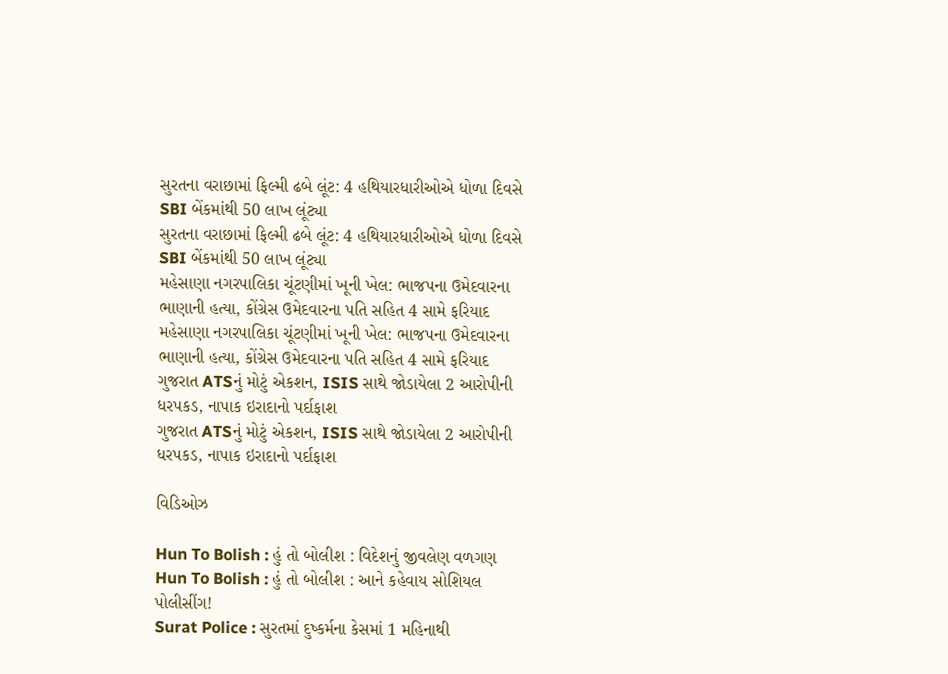સુરતના વરાછામાં ફિલ્મી ઢબે લૂંટ: 4 હથિયારધારીઓએ ધોળા દિવસે SBI બેંકમાંથી 50 લાખ લૂંટ્યા
સુરતના વરાછામાં ફિલ્મી ઢબે લૂંટ: 4 હથિયારધારીઓએ ધોળા દિવસે SBI બેંકમાંથી 50 લાખ લૂંટ્યા
મહેસાણા નગરપાલિકા ચૂંટણીમાં ખૂની ખેલ: ભાજપના ઉમેદવારના ભાણાની હત્યા, કોંગ્રેસ ઉમેદવારના પતિ સહિત 4 સામે ફરિયાદ
મહેસાણા નગરપાલિકા ચૂંટણીમાં ખૂની ખેલ: ભાજપના ઉમેદવારના ભાણાની હત્યા, કોંગ્રેસ ઉમેદવારના પતિ સહિત 4 સામે ફરિયાદ
ગુજરાત ATSનું મોટું એકશન, ISIS સાથે જોડાયેલા 2 આરોપીની ધરપકડ, નાપાક ઇરાદાનો પર્દાફાશ
ગુજરાત ATSનું મોટું એકશન, ISIS સાથે જોડાયેલા 2 આરોપીની ધરપકડ, નાપાક ઇરાદાનો પર્દાફાશ

વિડિઓઝ

Hun To Bolish : હું તો બોલીશ : વિદેશનું જીવલેણ વળગણ
Hun To Bolish : હું તો બોલીશ : આને કહેવાય સોશિયલ પોલીસીંગ!
Surat Police : સુરતમાં દુષ્કર્મના કેસમાં 1 મહિનાથી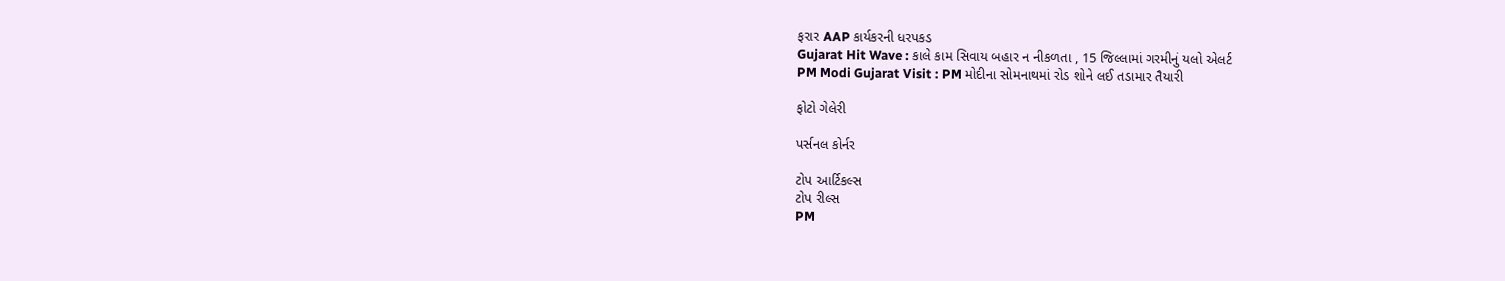ફરાર AAP કાર્યકરની ધરપકડ
Gujarat Hit Wave : કાલે કામ સિવાય બહાર ન નીકળતા , 15 જિલ્લામાં ગરમીનું યલો એલર્ટ
PM Modi Gujarat Visit : PM મોદીના સોમનાથમાં રોડ શોને લઈ તડામાર તૈયારી

ફોટો ગેલેરી

પર્સનલ કોર્નર

ટોપ આર્ટિકલ્સ
ટોપ રીલ્સ
PM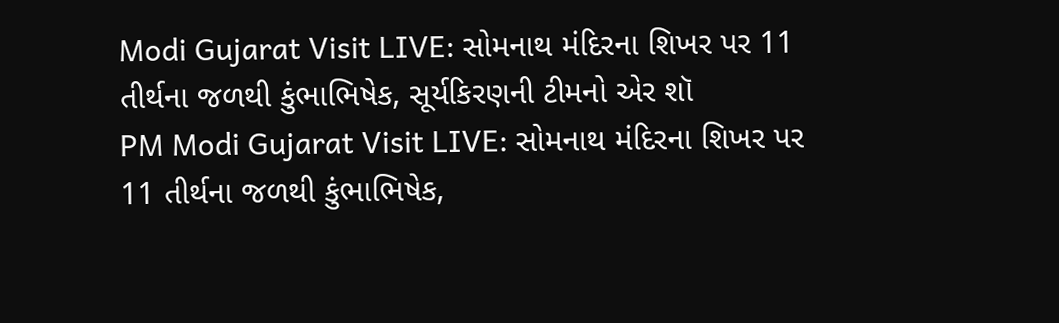Modi Gujarat Visit LIVE: સોમનાથ મંદિરના શિખર પર 11 તીર્થના જળથી કુંભાભિષેક, સૂર્યકિરણની ટીમનો એર શૉ
PM Modi Gujarat Visit LIVE: સોમનાથ મંદિરના શિખર પર 11 તીર્થના જળથી કુંભાભિષેક,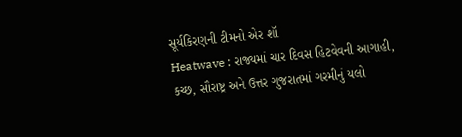સૂર્યકિરણની ટીમનો એર શૉ
Heatwave : રાજ્યમાં ચાર દિવસ હિટવેવની આગાહી, કચ્છ, સૌરાષ્ટ્ર અને ઉત્તર ગુજરાતમાં ગરમીનું યલો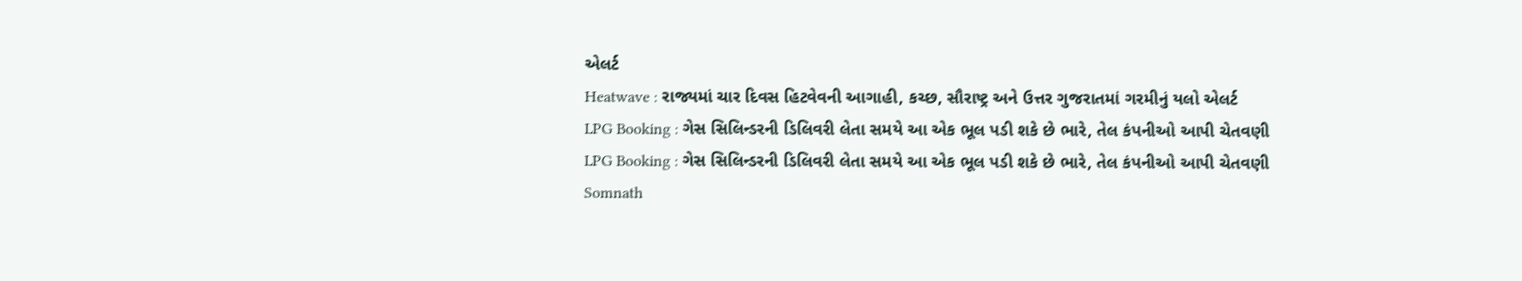એલર્ટ
Heatwave : રાજ્યમાં ચાર દિવસ હિટવેવની આગાહી, કચ્છ, સૌરાષ્ટ્ર અને ઉત્તર ગુજરાતમાં ગરમીનું યલો એલર્ટ
LPG Booking : ગેસ સિલિન્ડરની ડિલિવરી લેતા સમયે આ એક ભૂલ પડી શકે છે ભારે, તેલ કંપનીઓ આપી ચેતવણી
LPG Booking : ગેસ સિલિન્ડરની ડિલિવરી લેતા સમયે આ એક ભૂલ પડી શકે છે ભારે, તેલ કંપનીઓ આપી ચેતવણી
Somnath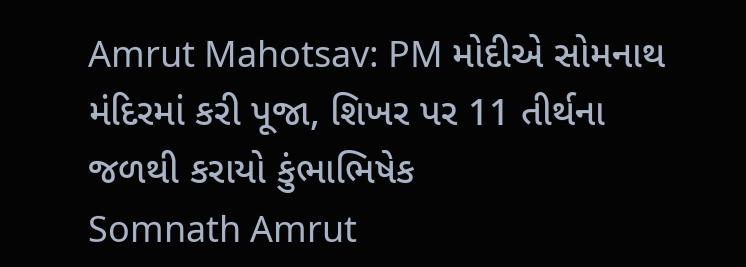Amrut Mahotsav: PM મોદીએ સોમનાથ મંદિરમાં કરી પૂજા, શિખર પર 11 તીર્થના જળથી કરાયો કુંભાભિષેક
Somnath Amrut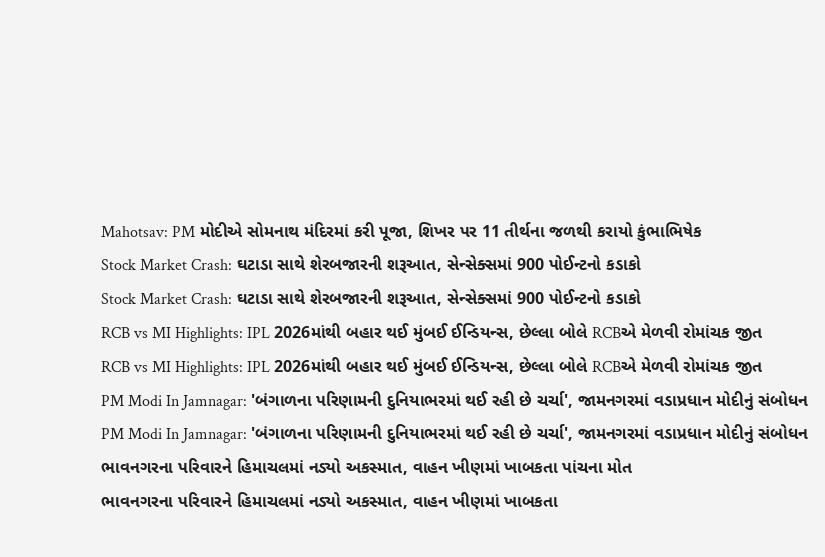Mahotsav: PM મોદીએ સોમનાથ મંદિરમાં કરી પૂજા, શિખર પર 11 તીર્થના જળથી કરાયો કુંભાભિષેક
Stock Market Crash: ઘટાડા સાથે શેરબજારની શરૂઆત, સેન્સેક્સમાં 900 પોઈન્ટનો કડાકો
Stock Market Crash: ઘટાડા સાથે શેરબજારની શરૂઆત, સેન્સેક્સમાં 900 પોઈન્ટનો કડાકો
RCB vs MI Highlights: IPL 2026માંથી બહાર થઈ મુંબઈ ઈન્ડિયન્સ, છેલ્લા બોલે RCBએ મેળવી રોમાંચક જીત
RCB vs MI Highlights: IPL 2026માંથી બહાર થઈ મુંબઈ ઈન્ડિયન્સ, છેલ્લા બોલે RCBએ મેળવી રોમાંચક જીત
PM Modi In Jamnagar: 'બંગાળના પરિણામની દુનિયાભરમાં થઈ રહી છે ચર્ચા', જામનગરમાં વડાપ્રધાન મોદીનું સંબોધન
PM Modi In Jamnagar: 'બંગાળના પરિણામની દુનિયાભરમાં થઈ રહી છે ચર્ચા', જામનગરમાં વડાપ્રધાન મોદીનું સંબોધન
ભાવનગરના પરિવારને હિમાચલમાં નડ્યો અકસ્માત, વાહન ખીણમાં ખાબકતા પાંચના મોત
ભાવનગરના પરિવારને હિમાચલમાં નડ્યો અકસ્માત, વાહન ખીણમાં ખાબકતા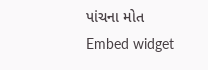પાંચના મોત
Embed widget